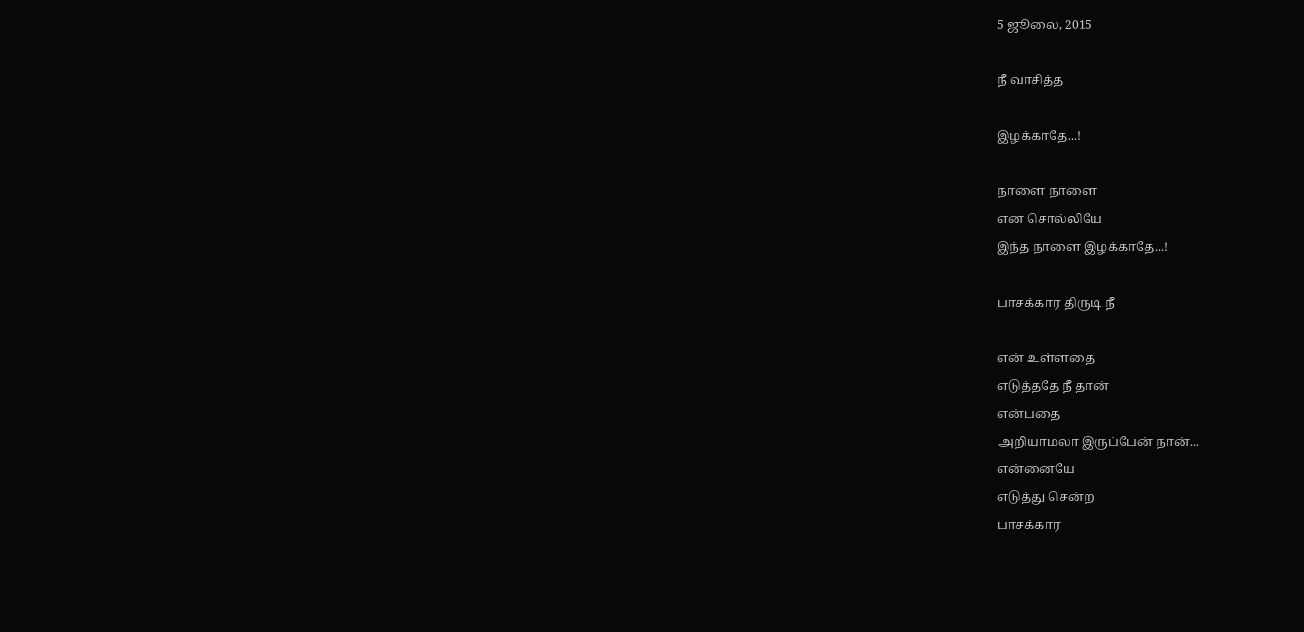5 ஜூலை, 2015

நீ வாசித்த

இழக்காதே...!

நாளை நாளை
என சொல்லியே
இந்த நாளை இழக்காதே...!

பாசக்கார திருடி நீ

என் உள்ளதை
எடுத்ததே நீ தான்
என்பதை
அறியாமலா இருப்பேன் நான்...
என்னையே
எடுத்து சென்ற
பாசக்கார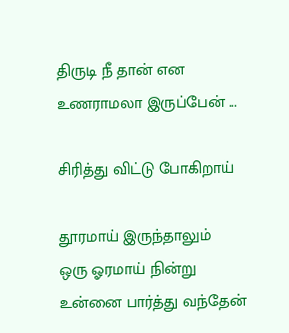திருடி நீ தான் என
உணராமலா இருப்பேன் ...

சிரித்து விட்டு போகிறாய்

தூரமாய் இருந்தாலும்
ஒரு ஓரமாய் நின்று
உன்னை பார்த்து வந்தேன்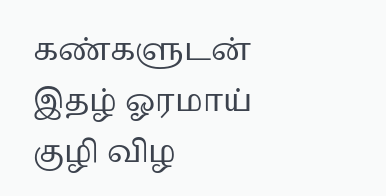கண்களுடன்
இதழ் ஓரமாய்
குழி விழ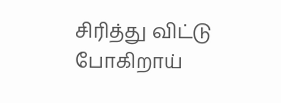சிரித்து விட்டு போகிறாய்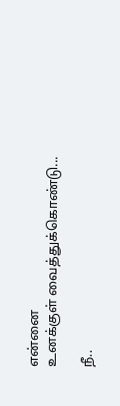என்னை
உனக்குள் வைத்துக்கொண்டு...

நீ..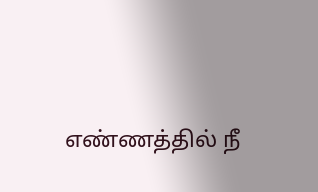எண்ணத்தில் நீ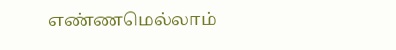எண்ணமெல்லாம்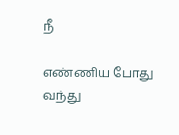நீ

எண்ணிய போது வந்து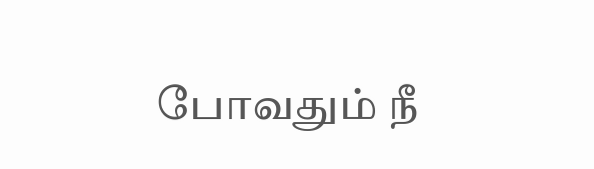போவதும் நீ